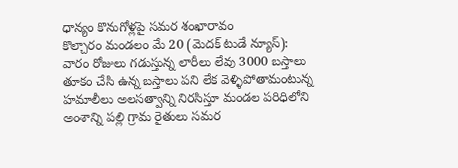ధాన్యం కొనుగోళ్లపై సమర శంఖారావం
కొల్చారం మండలం మే 20 (మెదక్ టుడే న్యూస్): వారం రోజులు గడుస్తున్న లారీలు లేవు 3000 బస్తాలు తూకం చేసి ఉన్న బస్తాలు పని లేక వెళ్ళిపోతామంటున్న హమాలీలు అలసత్వాన్ని నిరసిస్తూ మండల పరిధిలోని అంశాన్ని పల్లి గ్రామ రైతులు సమర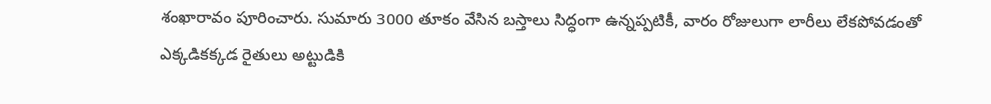శంఖారావం పూరించారు. సుమారు 3000 తూకం వేసిన బస్తాలు సిద్ధంగా ఉన్నప్పటికీ, వారం రోజులుగా లారీలు లేకపోవడంతో ఎక్కడికక్కడ రైతులు అట్టుడికి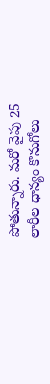పోతున్నారు. మరో వైపు 25 లారీల ధాన్యం కొనుగోలు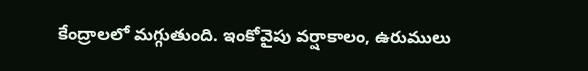కేంద్రాలలో మగ్గుతుంది. ఇంకోవైపు వర్షాకాలం, ఉరుములు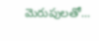మెరుపులతో...